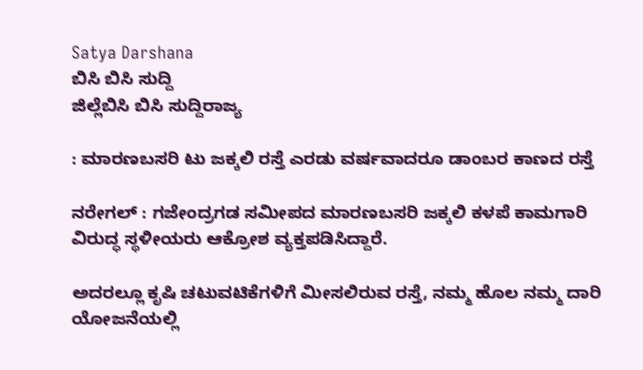Satya Darshana
ಬಿಸಿ ಬಿಸಿ ಸುದ್ದಿ
ಜಿಲ್ಲೆಬಿಸಿ ಬಿಸಿ ಸುದ್ದಿರಾಜ್ಯ

: ಮಾರಣಬಸರಿ ಟು ಜಕ್ಕಲಿ ರಸ್ತೆ ಎರಡು ವರ್ಷವಾದರೂ ಡಾಂಬರ ಕಾಣದ ರಸ್ತೆ

ನರೇಗಲ್ : ಗಜೇಂದ್ರಗಡ ಸಮೀಪದ ಮಾರಣಬಸರಿ ಜಕ್ಕಲಿ ಕಳಪೆ ಕಾಮಗಾರಿ ವಿರುದ್ಧ ಸ್ಥಳೀಯರು ಆಕ್ರೋಶ ವ್ಯಕ್ತಪಡಿಸಿದ್ದಾರೆ.

ಅದರಲ್ಲೂ ಕೃಷಿ ಚಟುವಟಿಕೆಗಳಿಗೆ ಮೀಸಲಿರುವ ರಸ್ತೆ, ನಮ್ಮ ಹೊಲ ನಮ್ಮ ದಾರಿ ಯೋಜನೆಯಲ್ಲಿ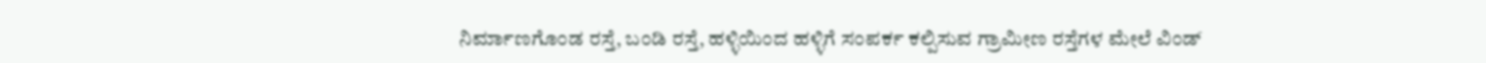ನಿರ್ಮಾಣಗೊಂಡ ರಸ್ತೆ, ಬಂಡಿ ರಸ್ತೆ, ಹಳ್ಳಿಯಿಂದ ಹಳ್ಳಿಗೆ ಸಂಪರ್ಕ ಕಲ್ಪಿಸುವ ಗ್ರಾಮೀಣ ರಸ್ತೆಗಳ ಮೇಲೆ ವಿಂಡ್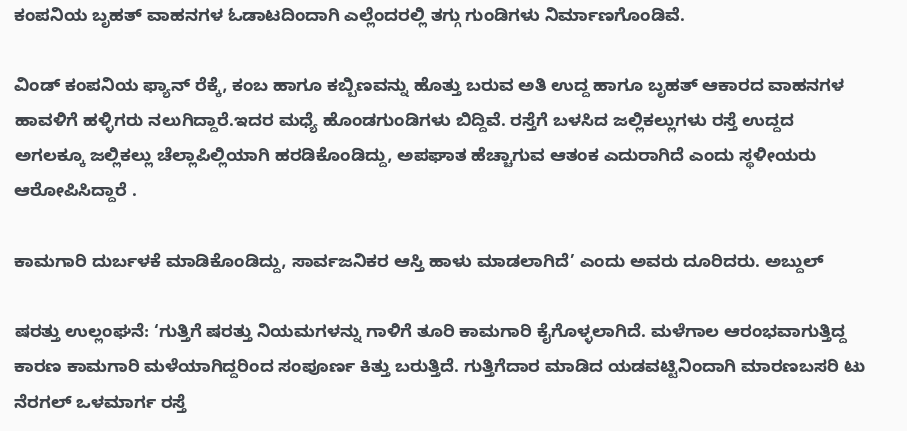ಕಂಪನಿಯ ಬೃಹತ್ ವಾಹನಗಳ ಓಡಾಟದಿಂದಾಗಿ ಎಲ್ಲೆಂದರಲ್ಲಿ ತಗ್ಗು ಗುಂಡಿಗಳು ನಿರ್ಮಾಣಗೊಂಡಿವೆ.

ವಿಂಡ್ ಕಂಪನಿಯ ಫ್ಯಾನ್ ರೆಕ್ಕೆ, ಕಂಬ ಹಾಗೂ ಕಬ್ಬಿಣವನ್ನು ಹೊತ್ತು ಬರುವ ಅತಿ ಉದ್ದ ಹಾಗೂ ಬೃಹತ್ ಆಕಾರದ ವಾಹನಗಳ ಹಾವಳಿಗೆ ಹಳ್ಳಿಗರು ನಲುಗಿದ್ದಾರೆ.ಇದರ ಮಧ್ಯೆ ಹೊಂಡಗುಂಡಿಗಳು ಬಿದ್ದಿವೆ. ರಸ್ತೆಗೆ ಬಳಸಿದ ಜಲ್ಲಿಕಲ್ಲುಗಳು ರಸ್ತೆ ಉದ್ದದ ಅಗಲಕ್ಕೂ ಜಲ್ಲಿಕಲ್ಲು ಚೆಲ್ಲಾಪಿಲ್ಲಿಯಾಗಿ ಹರಡಿಕೊಂಡಿದ್ದು, ಅಪಘಾತ ಹೆಚ್ಚಾಗುವ ಆತಂಕ ಎದುರಾಗಿದೆ ಎಂದು ಸ್ಥಳೀಯರು ಆರೋಪಿಸಿದ್ದಾರೆ .

ಕಾಮಗಾರಿ ದುರ್ಬಳಕೆ ಮಾಡಿಕೊಂಡಿದ್ದು, ಸಾರ್ವಜನಿಕರ ಆಸ್ತಿ ಹಾಳು ಮಾಡಲಾಗಿದೆ’ ಎಂದು ಅವರು ದೂರಿದರು. ಅಬ್ದುಲ್

ಷರತ್ತು ಉಲ್ಲಂಘನೆ: ‘ಗುತ್ತಿಗೆ ಷರತ್ತು ನಿಯಮಗಳನ್ನು ಗಾಳಿಗೆ ತೂರಿ ಕಾಮಗಾರಿ ಕೈಗೊಳ್ಳಲಾಗಿದೆ. ಮಳೆಗಾಲ ಆರಂಭವಾಗುತ್ತಿದ್ದ ಕಾರಣ ಕಾಮಗಾರಿ ಮಳೆಯಾಗಿದ್ದರಿಂದ ಸಂಪೂರ್ಣ ಕಿತ್ತು ಬರುತ್ತಿದೆ. ಗುತ್ತಿಗೆದಾರ ಮಾಡಿದ ಯಡವಟ್ಟಿನಿಂದಾಗಿ ಮಾರಣಬಸರಿ ಟು ನೆರಗಲ್ ಒಳಮಾರ್ಗ ರಸ್ತೆ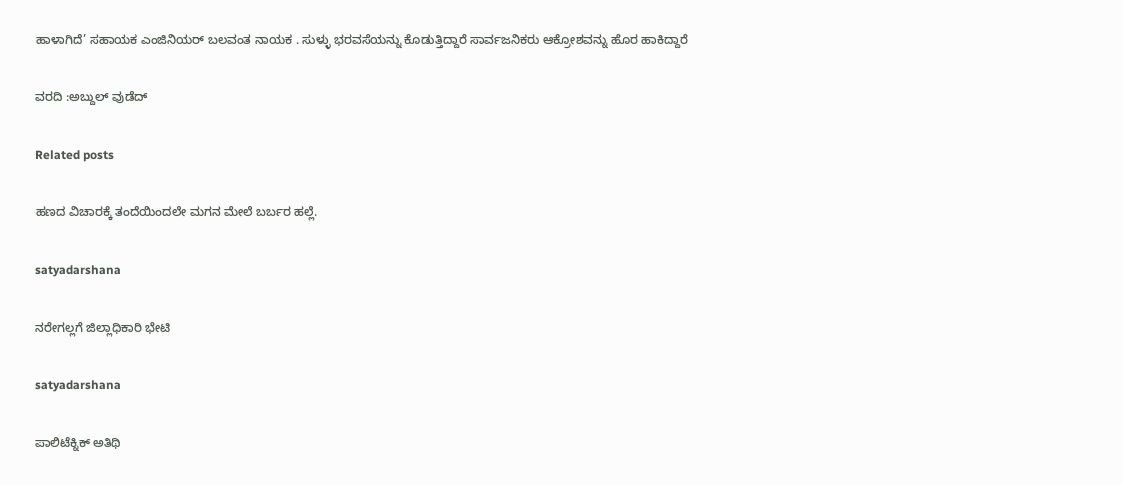ಹಾಳಾಗಿದೆ’ ಸಹಾಯಕ ಎಂಜಿನಿಯರ್‌ ಬಲವಂತ ನಾಯಕ . ಸುಳ್ಳು ಭರವಸೆಯನ್ನು ಕೊಡುತ್ತಿದ್ದಾರೆ ಸಾರ್ವಜನಿಕರು ಆಕ್ರೋಶವನ್ನು ಹೊರ ಹಾಕಿದ್ದಾರೆ

ವರದಿ :ಅಬ್ದುಲ್ ವುಡೆದ್

Related posts

ಹಣದ ವಿಚಾರಕ್ಕೆ ತಂದೆಯಿಂದಲೇ ಮಗನ ಮೇಲೆ ಬರ್ಬರ ಹಲ್ಲೆ.

satyadarshana

ನರೇಗಲ್ಲಗೆ ಜಿಲ್ಲಾಧಿಕಾರಿ ಭೇಟಿ

satyadarshana

ಪಾಲಿಟೆಕ್ನಿಕ್ ಅತಿಥಿ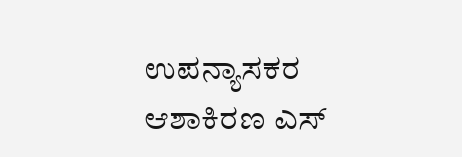ಉಪನ್ಯಾಸಕರ ಆಶಾಕಿರಣ ಎಸ್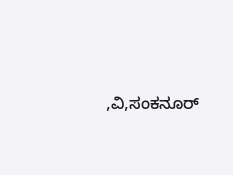,ವಿ,ಸಂಕನೂರ್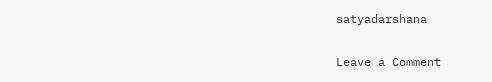satyadarshana

Leave a Comment